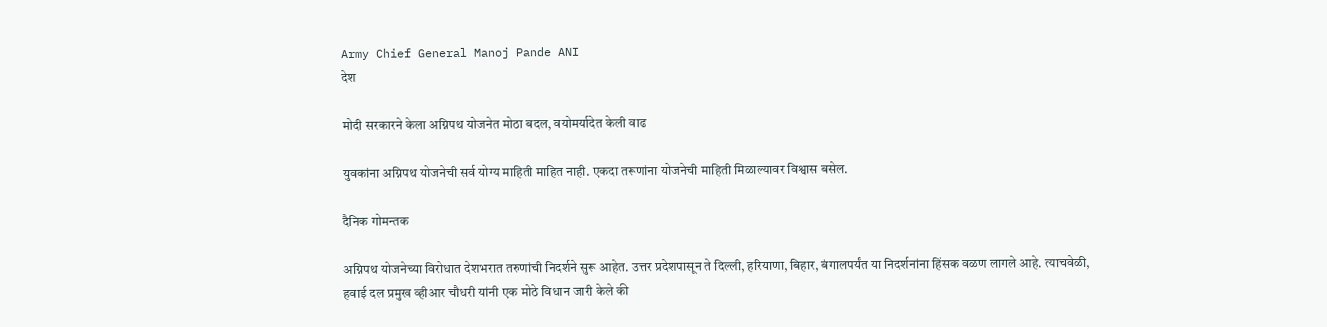Army Chief General Manoj Pande ANI
देश

मोदी सरकारने केला अग्निपथ योजनेत मोठा बदल, वयोमर्यादेत केली वाढ

युवकांना अग्निपथ योजनेची सर्व योग्य माहिती माहित नाही. एकदा तरूणांना योजनेची माहिती मिळाल्यावर विश्वास बसेल.

दैनिक गोमन्तक

अग्निपथ योजनेच्या विरोधात देशभरात तरुणांची निदर्शने सुरू आहेत. उत्तर प्रदेशपासून ते दिल्ली, हरियाणा, बिहार, बंगालपर्यंत या निदर्शनांना हिंसक वळण लागले आहे. त्याचवेळी, हवाई दल प्रमुख व्हीआर चौधरी यांनी एक मोठे विधान जारी केले की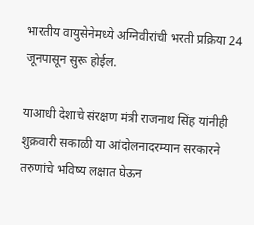भारतीय वायुसेनेमध्ये अग्निवीरांची भरती प्रक्रिया 24 जूनपासून सुरू होईल.

याआधी देशाचे संरक्षण मंत्री राजनाथ सिंह यांनीही शुक्रवारी सकाळी या आंदोलनादरम्यान सरकारने तरुणांचे भविष्य लक्षात घेऊन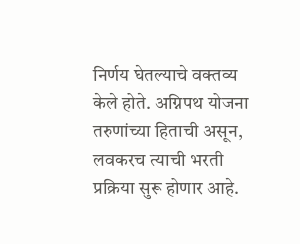निर्णय घेतल्याचे वक्तव्य केले होते. अग्निपथ योजना तरुणांच्या हिताची असून, लवकरच त्याची भरती प्रक्रिया सुरू होणार आहे.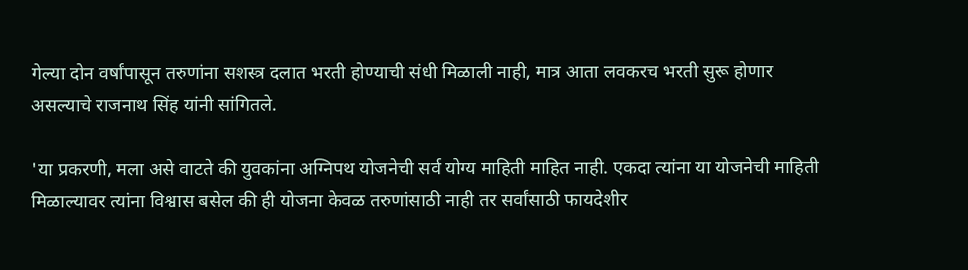गेल्या दोन वर्षांपासून तरुणांना सशस्त्र दलात भरती होण्याची संधी मिळाली नाही, मात्र आता लवकरच भरती सुरू होणार असल्याचे राजनाथ सिंह यांनी सांगितले.

'या प्रकरणी, मला असे वाटते की युवकांना अग्निपथ योजनेची सर्व योग्य माहिती माहित नाही. एकदा त्यांना या योजनेची माहिती मिळाल्यावर त्यांना विश्वास बसेल की ही योजना केवळ तरुणांसाठी नाही तर सर्वांसाठी फायदेशीर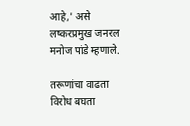आहे,' असे लष्करप्रमुख जनरल मनोज पांडे म्हणाले.

तरूणांचा वाढता विरोध बघता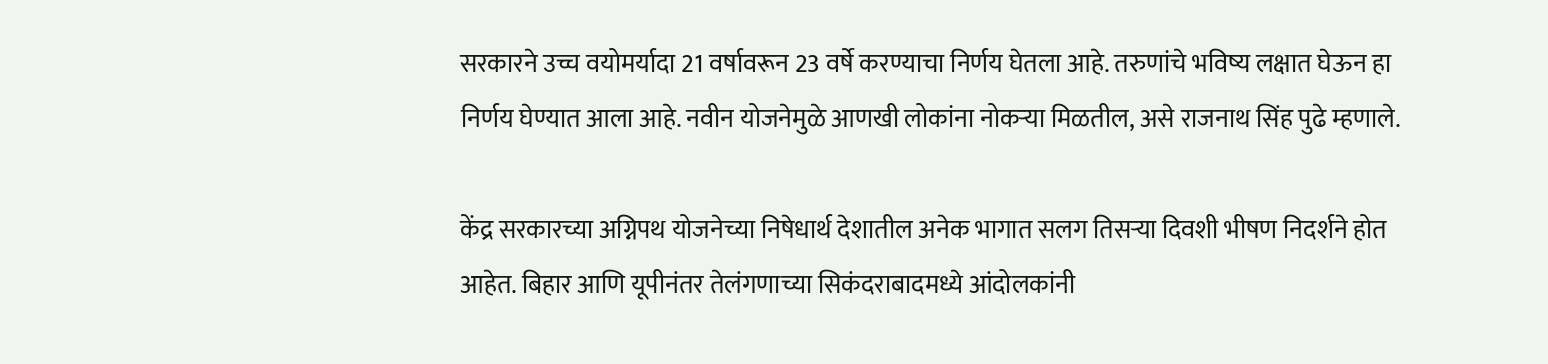सरकारने उच्च वयोमर्यादा 21 वर्षावरून 23 वर्षे करण्याचा निर्णय घेतला आहे. तरुणांचे भविष्य लक्षात घेऊन हा निर्णय घेण्यात आला आहे. नवीन योजनेमुळे आणखी लोकांना नोकऱ्या मिळतील, असे राजनाथ सिंह पुढे म्हणाले.

केंद्र सरकारच्या अग्निपथ योजनेच्या निषेधार्थ देशातील अनेक भागात सलग तिसऱ्या दिवशी भीषण निदर्शने होत आहेत. बिहार आणि यूपीनंतर तेलंगणाच्या सिकंदराबादमध्ये आंदोलकांनी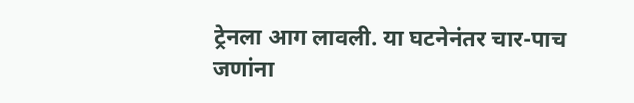ट्रेनला आग लावली. या घटनेनंतर चार-पाच जणांना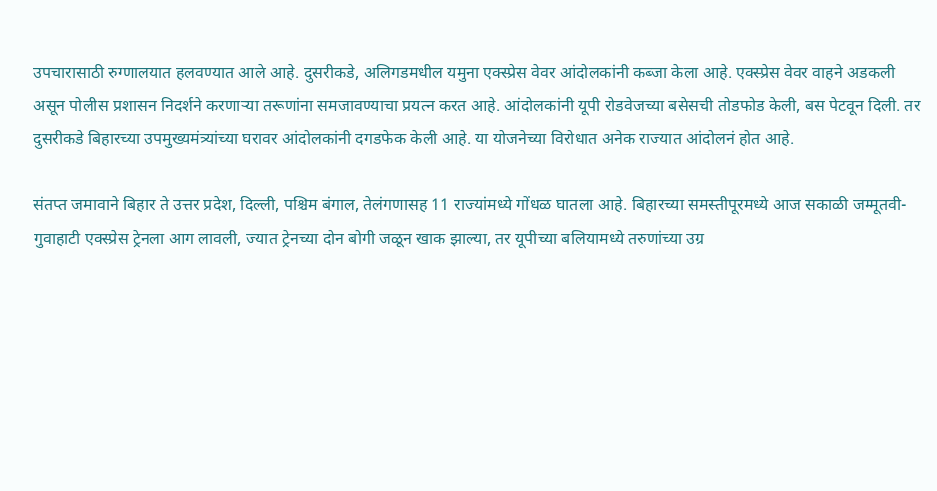उपचारासाठी रुग्णालयात हलवण्यात आले आहे. दुसरीकडे, अलिगडमधील यमुना एक्स्प्रेस वेवर आंदोलकांनी कब्जा केला आहे. एक्स्प्रेस वेवर वाहने अडकली असून पोलीस प्रशासन निदर्शने करणाऱ्या तरूणांना समजावण्याचा प्रयत्न करत आहे. आंदोलकांनी यूपी रोडवेजच्या बसेसची तोडफोड केली, बस पेटवून दिली. तर दुसरीकडे बिहारच्या उपमुख्यमंत्र्यांच्या घरावर आंदोलकांनी दगडफेक केली आहे. या योजनेच्या विरोधात अनेक राज्यात आंदोलनं होत आहे.

संतप्त जमावाने बिहार ते उत्तर प्रदेश, दिल्ली, पश्चिम बंगाल, तेलंगणासह 11 राज्यांमध्ये गोंधळ घातला आहे. बिहारच्या समस्तीपूरमध्ये आज सकाळी जम्मूतवी-गुवाहाटी एक्स्प्रेस ट्रेनला आग लावली, ज्यात ट्रेनच्या दोन बोगी जळून खाक झाल्या, तर यूपीच्या बलियामध्ये तरुणांच्या उग्र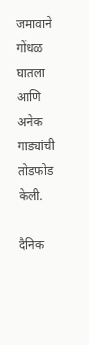जमावाने गोंधळ घातला आणि अनेक गाड्यांची तोडफोड केली.

दैनिक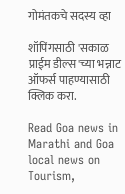गोमंतकचे सदस्य व्हा

शॉपिंगसाठी 'सकाळ प्राईम डील्स'च्या भन्नाट ऑफर्स पाहण्यासाठी क्लिक करा.

Read Goa news in Marathi and Goa local news on Tourism,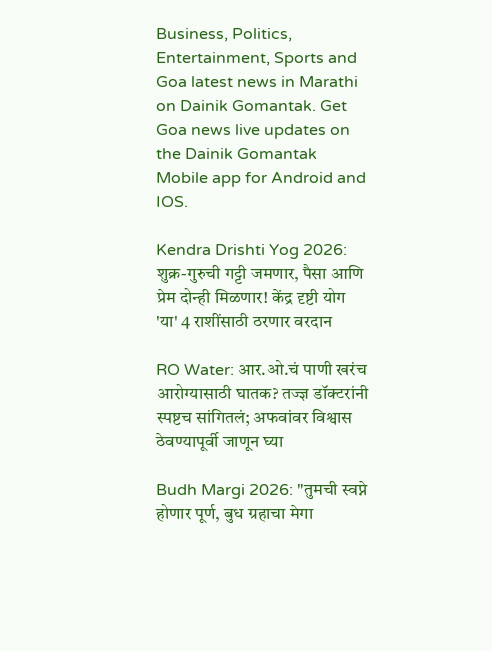Business, Politics, Entertainment, Sports and Goa latest news in Marathi on Dainik Gomantak. Get Goa news live updates on the Dainik Gomantak Mobile app for Android and IOS.

Kendra Drishti Yog 2026: शुक्र-गुरुची गट्टी जमणार, पैसा आणि प्रेम दोन्ही मिळणार! केंद्र दृष्टी योग 'या' 4 राशींसाठी ठरणार वरदान

RO Water: आर.ओ.चं पाणी खरंच आरोग्यासाठी घातक? तज्ज्ञ डॉक्टरांनी स्पष्टच सांगितलं; अफवांवर विश्वास ठेवण्यापूर्वी जाणून घ्या

Budh Margi 2026: "तुमची स्वप्ने होणार पूर्ण, बुध ग्रहाचा मेगा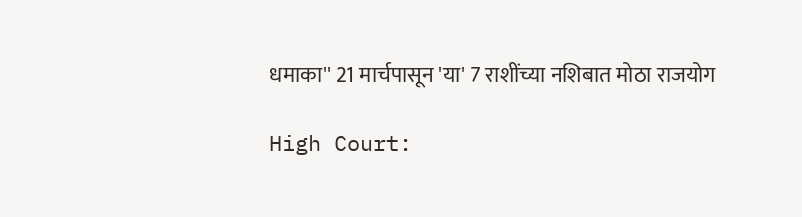धमाका'' 21 मार्चपासून 'या' 7 राशींच्या नशिबात मोठा राजयोग

High Court: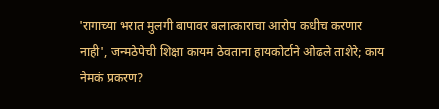'रागाच्या भरात मुलगी बापावर बलात्काराचा आरोप कधीच करणार नाही', जन्मठेपेची शिक्षा कायम ठेवताना हायकोर्टाने ओढले ताशेरे; काय नेमकं प्रकरण?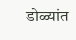डोळ्यांत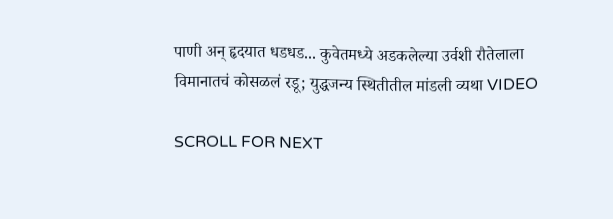पाणी अन् हृदयात धडधड... कुवेतमध्ये अडकलेल्या उर्वशी रौतेलाला विमानातचं कोसळलं रडू; युद्धजन्य स्थितीतील मांडली व्यथा VIDEO

SCROLL FOR NEXT